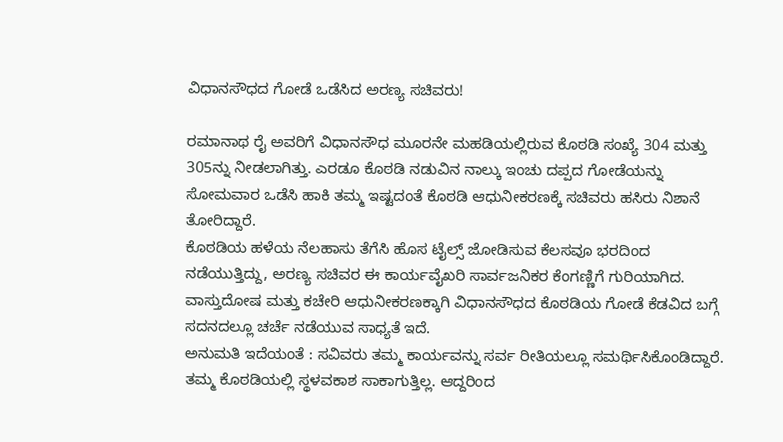ವಿಧಾನಸೌಧದ ಗೋಡೆ ಒಡೆಸಿದ ಅರಣ್ಯ ಸಚಿವರು!

ರಮಾನಾಥ ರೈ ಅವರಿಗೆ ವಿಧಾನಸೌಧ ಮೂರನೇ ಮಹಡಿಯಲ್ಲಿರುವ ಕೊಠಡಿ ಸಂಖ್ಯೆ 304 ಮತ್ತು 305ನ್ನು ನೀಡಲಾಗಿತ್ತು. ಎರಡೂ ಕೊಠಡಿ ನಡುವಿನ ನಾಲ್ಕು ಇಂಚು ದಪ್ಪದ ಗೋಡೆಯನ್ನು ಸೋಮವಾರ ಒಡೆಸಿ ಹಾಕಿ ತಮ್ಮ ಇಷ್ಟದಂತೆ ಕೊಠಡಿ ಆಧುನೀಕರಣಕ್ಕೆ ಸಚಿವರು ಹಸಿರು ನಿಶಾನೆ ತೋರಿದ್ದಾರೆ.
ಕೊಠಡಿಯ ಹಳೆಯ ನೆಲಹಾಸು ತೆಗೆಸಿ ಹೊಸ ಟೈಲ್ಸ್ ಜೋಡಿಸುವ ಕೆಲಸವೂ ಭರದಿಂದ ನಡೆಯುತ್ತಿದ್ದು, ಅರಣ್ಯ ಸಚಿವರ ಈ ಕಾರ್ಯವೈಖರಿ ಸಾರ್ವಜನಿಕರ ಕೆಂಗಣ್ಣಿಗೆ ಗುರಿಯಾಗಿದ. ವಾಸ್ತುದೋಷ ಮತ್ತು ಕಚೇರಿ ಆಧುನೀಕರಣಕ್ಕಾಗಿ ವಿಧಾನಸೌಧದ ಕೊಠಡಿಯ ಗೋಡೆ ಕೆಡವಿದ ಬಗ್ಗೆ ಸದನದಲ್ಲೂ ಚರ್ಚೆ ನಡೆಯುವ ಸಾಧ್ಯತೆ ಇದೆ.
ಅನುಮತಿ ಇದೆಯಂತೆ : ಸವಿವರು ತಮ್ಮ ಕಾರ್ಯವನ್ನು ಸರ್ವ ರೀತಿಯಲ್ಲೂ ಸಮರ್ಥಿಸಿಕೊಂಡಿದ್ದಾರೆ. ತಮ್ಮ ಕೊಠಡಿಯಲ್ಲಿ ಸ್ಥಳವಕಾಶ ಸಾಕಾಗುತ್ತಿಲ್ಲ. ಆದ್ದರಿಂದ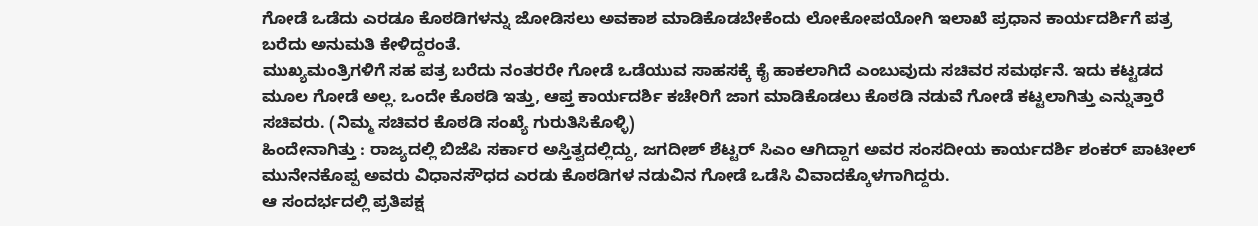ಗೋಡೆ ಒಡೆದು ಎರಡೂ ಕೊಠಡಿಗಳನ್ನು ಜೋಡಿಸಲು ಅವಕಾಶ ಮಾಡಿಕೊಡಬೇಕೆಂದು ಲೋಕೋಪಯೋಗಿ ಇಲಾಖೆ ಪ್ರಧಾನ ಕಾರ್ಯದರ್ಶಿಗೆ ಪತ್ರ ಬರೆದು ಅನುಮತಿ ಕೇಳಿದ್ದರಂತೆ.
ಮುಖ್ಯಮಂತ್ರಿಗಳಿಗೆ ಸಹ ಪತ್ರ ಬರೆದು ನಂತರರೇ ಗೋಡೆ ಒಡೆಯುವ ಸಾಹಸಕ್ಕೆ ಕೈ ಹಾಕಲಾಗಿದೆ ಎಂಬುವುದು ಸಚಿವರ ಸಮರ್ಥನೆ. ಇದು ಕಟ್ಟಡದ ಮೂಲ ಗೋಡೆ ಅಲ್ಲ. ಒಂದೇ ಕೊಠಡಿ ಇತ್ತು, ಆಪ್ತ ಕಾರ್ಯದರ್ಶಿ ಕಚೇರಿಗೆ ಜಾಗ ಮಾಡಿಕೊಡಲು ಕೊಠಡಿ ನಡುವೆ ಗೋಡೆ ಕಟ್ಟಲಾಗಿತ್ತು ಎನ್ನುತ್ತಾರೆ ಸಚಿವರು. (ನಿಮ್ಮ ಸಚಿವರ ಕೊಠಡಿ ಸಂಖ್ಯೆ ಗುರುತಿಸಿಕೊಳ್ಳಿ)
ಹಿಂದೇನಾಗಿತ್ತು : ರಾಜ್ಯದಲ್ಲಿ ಬಿಜೆಪಿ ಸರ್ಕಾರ ಅಸ್ತಿತ್ವದಲ್ಲಿದ್ದು, ಜಗದೀಶ್ ಶೆಟ್ಟರ್ ಸಿಎಂ ಆಗಿದ್ದಾಗ ಅವರ ಸಂಸದೀಯ ಕಾರ್ಯದರ್ಶಿ ಶಂಕರ್ ಪಾಟೀಲ್ ಮುನೇನಕೊಪ್ಪ ಅವರು ವಿಧಾನಸೌಧದ ಎರಡು ಕೊಠಡಿಗಳ ನಡುವಿನ ಗೋಡೆ ಒಡೆಸಿ ವಿವಾದಕ್ಕೊಳಗಾಗಿದ್ದರು.
ಆ ಸಂದರ್ಭದಲ್ಲಿ ಪ್ರತಿಪಕ್ಷ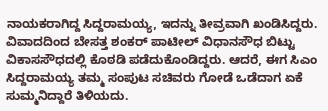ನಾಯಕರಾಗಿದ್ದ ಸಿದ್ದರಾಮಯ್ಯ, ಇದನ್ನು ತೀವ್ರವಾಗಿ ಖಂಡಿಸಿದ್ದರು. ವಿವಾದದಿಂದ ಬೇಸತ್ತ ಶಂಕರ್ ಪಾಟೀಲ್ ವಿಧಾನಸೌಧ ಬಿಟ್ಟು ವಿಕಾಸಸೌಧದಲ್ಲಿ ಕೊಠಡಿ ಪಡೆದುಕೊಂಡಿದ್ದರು. ಆದರೆ, ಈಗ ಸಿಎಂ ಸಿದ್ದರಾಮಯ್ಯ ತಮ್ಮ ಸಂಪುಟ ಸಚಿವರು ಗೋಡೆ ಒಡೆದಾಗ ಏಕೆ ಸುಮ್ಮನಿದ್ದಾರೆ ತಿಳಿಯದು.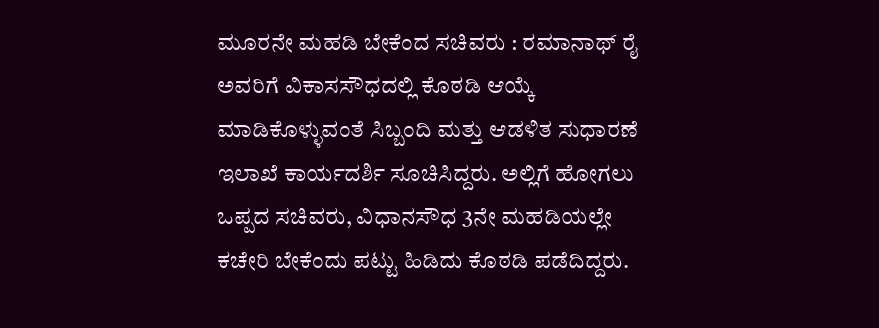ಮೂರನೇ ಮಹಡಿ ಬೇಕೆಂದ ಸಚಿವರು : ರಮಾನಾಥ್ ರೈ ಅವರಿಗೆ ವಿಕಾಸಸೌಧದಲ್ಲಿ ಕೊಠಡಿ ಆಯ್ಕೆ ಮಾಡಿಕೊಳ್ಳುವಂತೆ ಸಿಬ್ಬಂದಿ ಮತ್ತು ಆಡಳಿತ ಸುಧಾರಣೆ ಇಲಾಖೆ ಕಾರ್ಯದರ್ಶಿ ಸೂಚಿಸಿದ್ದರು. ಅಲ್ಲಿಗೆ ಹೋಗಲು ಒಪ್ಪದ ಸಚಿವರು, ವಿಧಾನಸೌಧ 3ನೇ ಮಹಡಿಯಲ್ಲೇ ಕಚೇರಿ ಬೇಕೆಂದು ಪಟ್ಟು ಹಿಡಿದು ಕೊಠಡಿ ಪಡೆದಿದ್ದರು.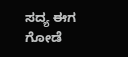ಸದ್ಯ ಈಗ ಗೋಡೆ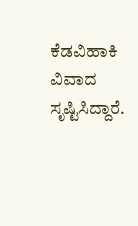ಕೆಡವಿಹಾಕಿ ವಿವಾದ ಸೃಷ್ಟಿಸಿದ್ದಾರೆ.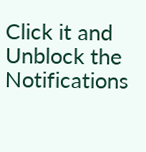Click it and Unblock the Notifications